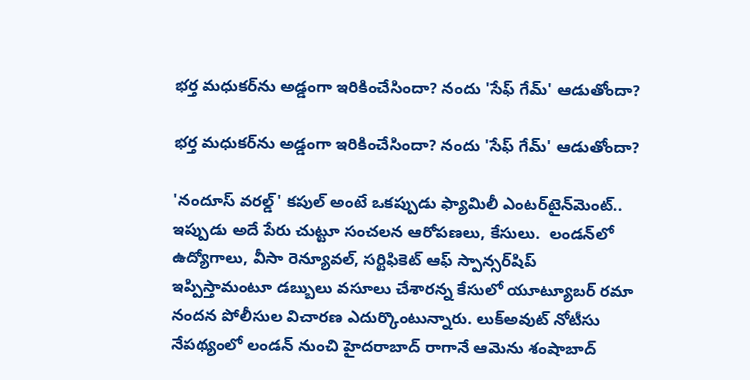భర్త మధుకర్‌ను అడ్డంగా ఇరికించేసిందా? నందు 'సేఫ్ గేమ్' ఆడుతోందా?

భర్త మధుకర్‌ను అడ్డంగా ఇరికించేసిందా? నందు 'సేఫ్ గేమ్' ఆడుతోందా?

'నందూస్ వరల్డ్' కపుల్ అంటే ఒకప్పుడు ఫ్యామిలీ ఎంటర్‌టైన్‌మెంట్.. ఇప్పుడు అదే పేరు చుట్టూ సంచలన ఆరోపణలు, కేసులు.  లండన్‌లో ఉద్యోగాలు, వీసా రెన్యూవల్, సర్టిఫికెట్ ఆఫ్ స్పాన్సర్‌షిప్ ఇప్పిస్తామంటూ డబ్బులు వసూలు చేశారన్న కేసులో యూట్యూబర్ రమా నందన పోలీసుల విచారణ ఎదుర్కొంటున్నారు. లుక్‌అవుట్ నోటీసు నేపథ్యంలో లండన్ నుంచి హైదరాబాద్ రాగానే ఆమెను శంషాబాద్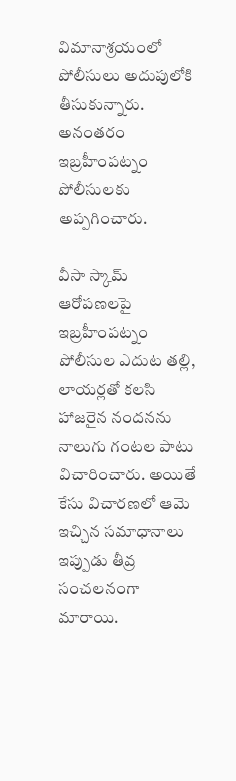విమానాశ్రయంలో పోలీసులు అదుపులోకి తీసుకున్నారు. అనంతరం ఇబ్రహీంపట్నం పోలీసులకు అప్పగించారు.

వీసా స్కామ్ ఆరోపణలపై ఇబ్రహీంపట్నం పోలీసుల ఎదుట తల్లి, లాయర్లతో కలసి హాజరైన నందనను నాలుగు గంటల పాటు విచారించారు. అయితే కేసు విచారణలో ఆమె ఇచ్చిన సమాధానాలు ఇప్పుడు తీవ్ర సంచలనంగా మారాయి.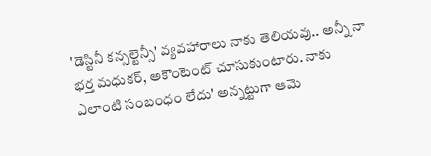'డెస్టినీ కన్సల్టెన్సీ' వ్యవహారాలు నాకు తెలియవు.. అన్నీ నా భర్త మధుకర్, అకౌంటెంట్ చూసుకుంటారు. నాకు ఎలాంటి సంబంధం లేదు' అన్నట్టుగా ఆమె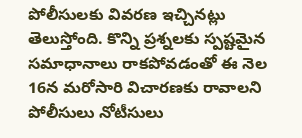పోలీసులకు వివరణ ఇచ్చినట్లు తెలుస్తోంది. కొన్ని ప్రశ్నలకు స్పష్టమైన సమాధానాలు రాకపోవడంతో ఈ నెల 16న మరోసారి విచారణకు రావాలని పోలీసులు నోటీసులు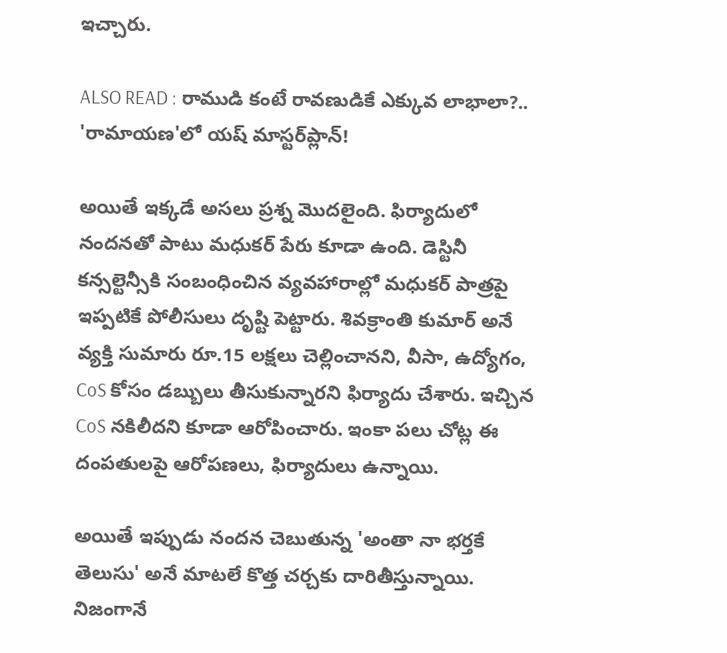ఇచ్చారు.

ALSO READ : రాముడి కంటే రావణుడికే ఎక్కువ లాభాలా?.. 'రామాయణ'లో యష్‌ మాస్టర్‌ప్లాన్‌!

అయితే ఇక్కడే అసలు ప్రశ్న మొదలైంది. ఫిర్యాదులో నందనతో పాటు మధుకర్ పేరు కూడా ఉంది. డెస్టినీ కన్సల్టెన్సీకి సంబంధించిన వ్యవహారాల్లో మధుకర్ పాత్రపై ఇప్పటికే పోలీసులు దృష్టి పెట్టారు. శివక్రాంతి కుమార్ అనే వ్యక్తి సుమారు రూ.15 లక్షలు చెల్లించానని, వీసా, ఉద్యోగం, CoS కోసం డబ్బులు తీసుకున్నారని ఫిర్యాదు చేశారు. ఇచ్చిన CoS నకిలీదని కూడా ఆరోపించారు. ఇంకా పలు చోట్ల ఈ దంపతులపై ఆరోపణలు, ఫిర్యాదులు ఉన్నాయి.

అయితే ఇప్పుడు నందన చెబుతున్న 'అంతా నా భర్తకే తెలుసు' అనే మాటలే కొత్త చర్చకు దారితీస్తున్నాయి. నిజంగానే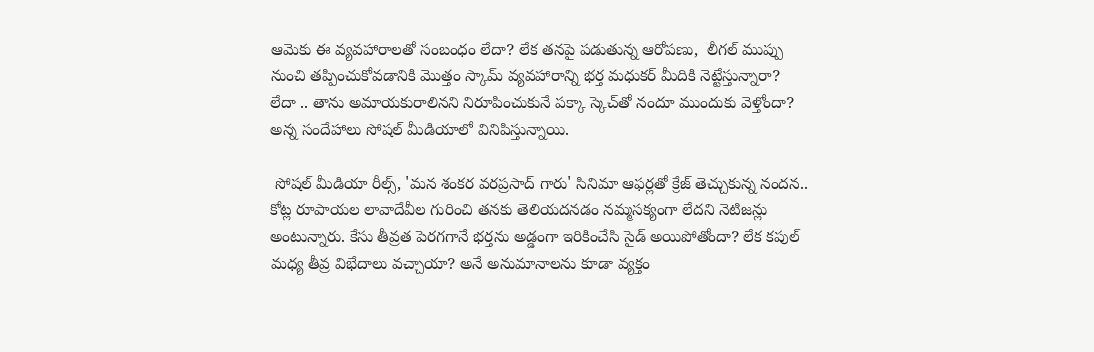ఆమెకు ఈ వ్యవహారాలతో సంబంధం లేదా? లేక తనపై పడుతున్న ఆరోపణు,  లీగల్ ముప్పు నుంచి తప్పించుకోవడానికి మొత్తం స్కామ్ వ్యవహారాన్ని భర్త మధుకర్ మీదికి నెట్టేస్తున్నారా? లేదా .. తాను అమాయకురాలినని నిరూపించుకునే పక్కా స్కెచ్‌తో నందూ ముందుకు వెళ్తోందా? అన్న సందేహాలు సోషల్ మీడియాలో వినిపిస్తున్నాయి.

 సోషల్ మీడియా రీల్స్, 'మన శంకర వరప్రసాద్ గారు' సినిమా ఆఫర్లతో క్రేజ్ తెచ్చుకున్న నందన.. కోట్ల రూపాయల లావాదేవీల గురించి తనకు తెలియదనడం నమ్మసక్యంగా లేదని నెటిజన్లు అంటున్నారు. కేసు తీవ్రత పెరగగానే భర్తను అడ్డంగా ఇరికించేసి సైడ్ అయిపోతోందా? లేక కపుల్ మధ్య తీవ్ర విభేదాలు వచ్చాయా? అనే అనుమానాలను కూడా వ్యక్తం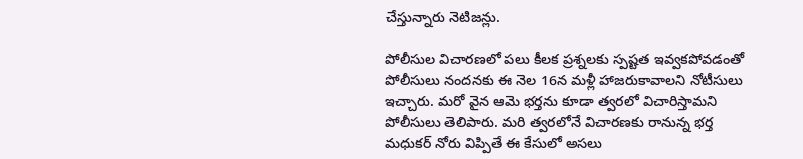చేస్తున్నారు నెటిజన్లు.

పోలీసుల విచారణలో పలు కీలక ప్రశ్నలకు స్పష్టత ఇవ్వకపోవడంతో పోలీసులు నందనకు ఈ నెల 16న మళ్లీ హాజరుకావాలని నోటీసులు ఇచ్చారు. మరో వైన ఆమె భర్తను కూడా త్వరలో విచారిస్తామని పోలీసులు తెలిపారు. మరి త్వరలోనే విచారణకు రానున్న భర్త మధుకర్ నోరు విప్పితే ఈ కేసులో అసలు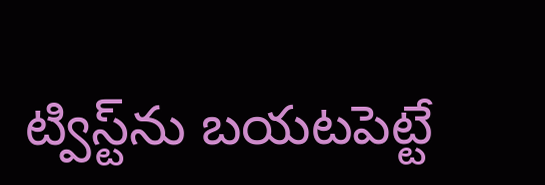ట్విస్ట్‌ను బయటపెట్టే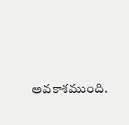అవకాశముంది.